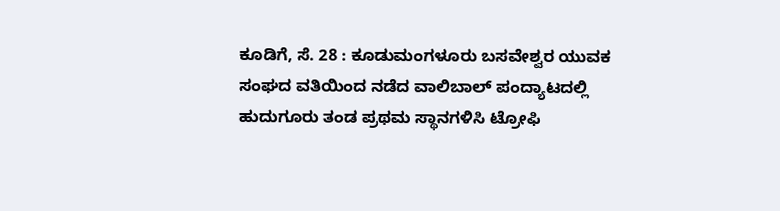ಕೂಡಿಗೆ, ಸೆ. 28 : ಕೂಡುಮಂಗಳೂರು ಬಸವೇಶ್ವರ ಯುವಕ ಸಂಘದ ವತಿಯಿಂದ ನಡೆದ ವಾಲಿಬಾಲ್ ಪಂದ್ಯಾಟದಲ್ಲಿ ಹುದುಗೂರು ತಂಡ ಪ್ರಥಮ ಸ್ಥಾನಗಳಿಸಿ ಟ್ರೋಫಿ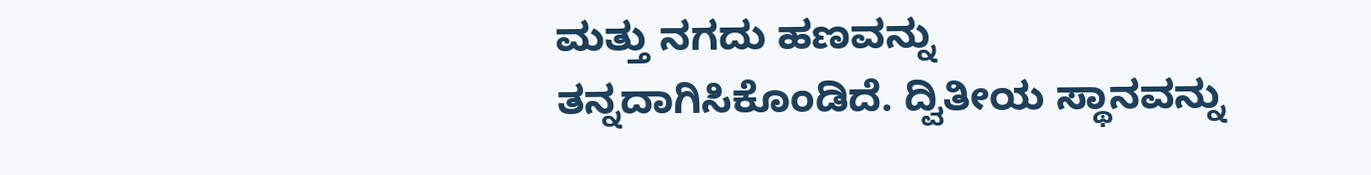ಮತ್ತು ನಗದು ಹಣವನ್ನು ತನ್ನದಾಗಿಸಿಕೊಂಡಿದೆ. ದ್ವಿತೀಯ ಸ್ಥಾನವನ್ನು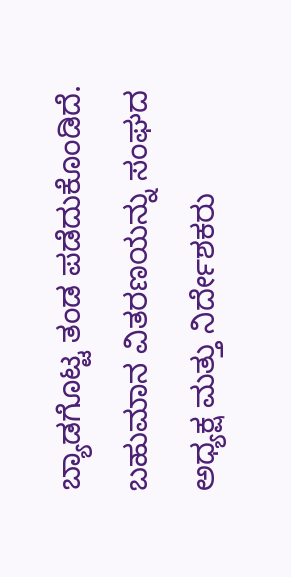ಬ್ಯಾಡಗೊಟ್ಟ ತಂಡ ಪಡೆದುಕೊಂಡಿದೆ. ಬಹುಮಾನ ವಿತರಣಯನ್ನು ಸಂಘದ ಅಧ್ಯಕ್ಷ ಮತ್ತು ನಿರ್ದೇಶಕರು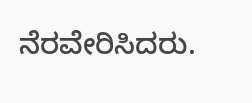ನೆರವೇರಿಸಿದರು.